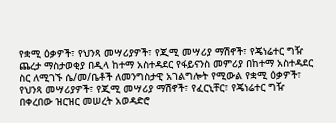የቋሚ ዕቃዎች፣ የህንጻ መሣሪያዎች፣ የጂሚ መሣሪያ ማሽኖች፣ የጄነሬተር ግዥ ጨረታ ማስታወቂያ በዲላ ከተማ አስተዳደር የፋይናንስ መምሪያ በከተማ አስተዳደር ስር ለሚገኙ ሴ/መ/ቤቶች ለመንግስታዊ አገልግሎት የሚውል የቋሚ ዕቃዎች፣ የህንጻ መሣሪያዎች፣ የጂሚ መሣሪያ ማሽኖች፣ የፈርኒቸር፣ የጄነሬተር ግዥ በቀረበው ዝርዝር መሠረት አወዳድሮ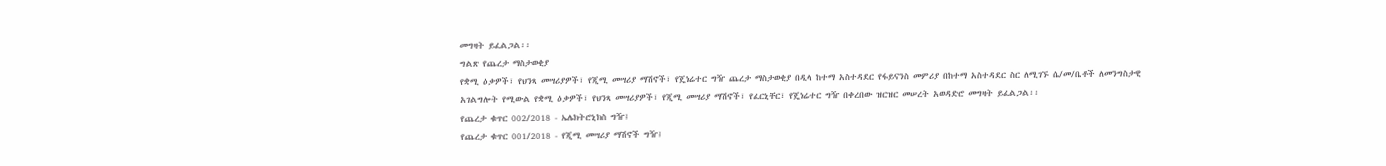መግዛት ይፈልጋል፡፡
ግልጽ የጨረታ ማስታወቂያ
የቋሚ ዕቃዎች፣ የህንጻ መሣሪያዎች፣ የጂሚ መሣሪያ ማሽኖች፣ የጄነሬተር ግዥ ጨረታ ማስታወቂያ በዲላ ከተማ አስተዳደር የፋይናንስ መምሪያ በከተማ አስተዳደር ስር ለሚገኙ ሴ/መ/ቤቶች ለመንግስታዊ አገልግሎት የሚውል የቋሚ ዕቃዎች፣ የህንጻ መሣሪያዎች፣ የጂሚ መሣሪያ ማሽኖች፣ የፈርኒቸር፣ የጄነሬተር ግዥ በቀረበው ዝርዝር መሠረት አወዳድሮ መግዛት ይፈልጋል፡፡
የጨረታ ቁጥር 002/2018 - ኤሌክትሮኒክስ ግዥ፤
የጨረታ ቁጥር 001/2018 - የጂሚ መሣሪያ ማሽኖች ግዥ፤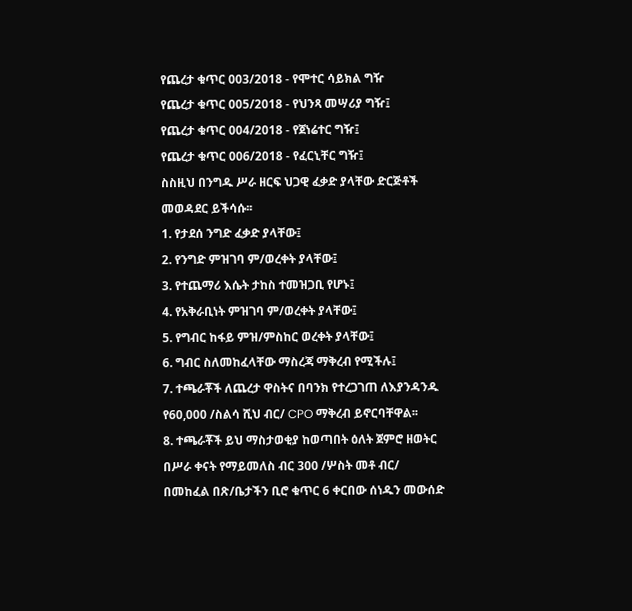የጨረታ ቁጥር 003/2018 - የሞተር ሳይክል ግዥ
የጨረታ ቁጥር 005/2018 - የህንጻ መሣሪያ ግዥ፤
የጨረታ ቁጥር 004/2018 - የጀነሬተር ግዥ፤
የጨረታ ቁጥር 006/2018 - የፈርኒቸር ግዥ፤
ስስዚህ በንግዱ ሥራ ዘርፍ ህጋዊ ፈቃድ ያላቸው ድርጅቶች መወዳደር ይችሳሱ፡፡
1. የታደሰ ንግድ ፈቃድ ያላቸው፤
2. የንግድ ምዝገባ ም/ወረቀት ያላቸው፤
3. የተጨማሪ እሴት ታከስ ተመዝጋቢ የሆኑ፤
4. የአቅራቢነት ምዝገባ ም/ወረቀት ያላቸው፤
5. የግብር ከፋይ ምዝ/ምስከር ወረቀት ያላቸው፤
6. ግብር ስለመከፈላቸው ማስረጃ ማቅረብ የሚችሉ፤
7. ተጫራቾች ለጨረታ ዋስትና በባንክ የተረጋገጠ ለእያንዳንዱ የ60,000 /ስልሳ ሺህ ብር/ CPO ማቅረብ ይኖርባቸዋል፡፡
8. ተጫራቾች ይህ ማስታወቂያ ከወጣበት ዕለት ጀምሮ ዘወትር በሥራ ቀናት የማይመለስ ብር 300 /ሦስት መቶ ብር/ በመከፈል በጽ/ቤታችን ቢሮ ቁጥር 6 ቀርበው ሰነዱን መውሰድ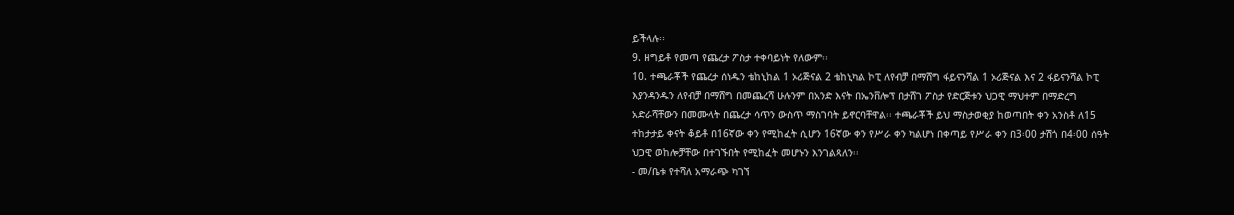ይችላሉ፡፡
9. ዘግይቶ የመጣ የጨረታ ፖስታ ተቀባይነት የለውም፡፡
10. ተጫራቾች የጨረታ ሰነዱን ቴከኒከል 1 ኦሪጅናል 2 ቴከኒካል ኮፒ ለየብቻ በማሸግ ፋይናንሻል 1 ኦሪጅናል እና 2 ፋይናንሻል ኮፒ እያንዳንዱን ለየብቻ በማሸግ በመጨረሻ ሁሉንም በአንድ እናት በኤንቨሎፕ በታሸገ ፖስታ የድርጅቱን ህጋዊ ማህተም በማድረግ አድራሻቸውን በመሙላት በጨረታ ሳጥን ውስጥ ማስገባት ይኖርባቸዋል፡፡ ተጫራቾች ይህ ማስታወቂያ ከወጣበት ቀን አንስቶ ለ15 ተከታታይ ቀናት ቆይቶ በ16ኛው ቀን የሚከፈት ሲሆን 16ኛው ቀን የሥራ ቀን ካልሆነ በቀጣይ የሥራ ቀን በ3፡00 ታሽጎ በ4፡00 ሰዓት ህጋዊ ወከሎቻቸው በተገኙበት የሚከፈት መሆኑን እንገልጻለን፡፡
- መ/ቤቱ የተሻለ አማራጭ ካገኘ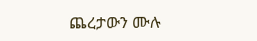ጨረታውን ሙሉ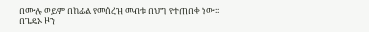በሙሉ ወይም በከፊል የመሰረዝ መብቱ በህግ የተጠበቀ ነው፡፡
በጌዴኦ ዞን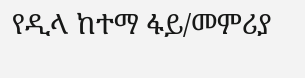የዲላ ከተማ ፋይ/መምሪያ